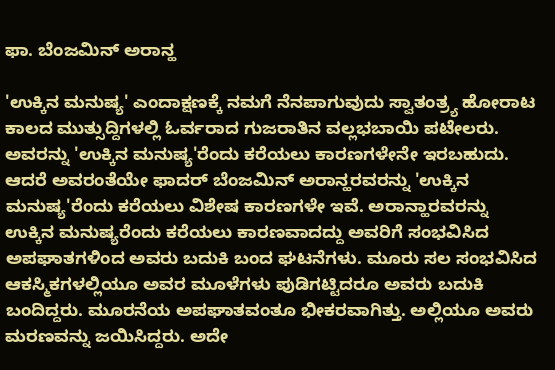ಫಾ. ಬೆಂಜಮಿನ್‌ ಅರಾನ್ಹ

'ಉಕ್ಕಿನ ಮನುಷ್ಯ' ಎಂದಾಕ್ಷಣಕ್ಕೆ ನಮಗೆ ನೆನಪಾಗುವುದು ಸ್ವಾತಂತ್ರ್ಯ ಹೋರಾಟ ಕಾಲದ ಮುತ್ಸುದ್ದಿಗಳಲ್ಲಿ ಓರ್ವರಾದ ಗುಜರಾತಿನ ವಲ್ಲಭಬಾಯಿ ಪಟೇಲರು. ಅವರನ್ನು 'ಉಕ್ಕಿನ ಮನುಷ್ಯ'ರೆಂದು ಕರೆಯಲು ಕಾರಣಗಳೇನೇ ಇರಬಹುದು. ಆದರೆ ಅವರಂತೆಯೇ ಫಾದರ್‌ ಬೆಂಜಮಿನ್‌ ಅರಾನ್ಹರವರನ್ನು 'ಉಕ್ಕಿನ ಮನುಷ್ಯ'ರೆಂದು ಕರೆಯಲು ವಿಶೇಷ ಕಾರಣಗಳೇ ಇವೆ. ಅರಾನ್ಹಾರವರನ್ನು ಉಕ್ಕಿನ ಮನುಷ್ಯರೆಂದು ಕರೆಯಲು ಕಾರಣವಾದದ್ದು ಅವರಿಗೆ ಸಂಭವಿಸಿದ ಅಪಘಾತಗಳಿಂದ ಅವರು ಬದುಕಿ ಬಂದ ಘಟನೆಗಳು. ಮೂರು ಸಲ ಸಂಭವಿಸಿದ ಆಕಸ್ಮಿಕಗಳಲ್ಲಿಯೂ ಅವರ ಮೂಳೆಗಳು ಪುಡಿಗಟ್ಟಿದರೂ ಅವರು ಬದುಕಿ ಬಂದಿದ್ದರು. ಮೂರನೆಯ ಅಪಘಾತವಂತೂ ಭೀಕರವಾಗಿತ್ತು. ಅಲ್ಲಿಯೂ ಅವರು ಮರಣವನ್ನು ಜಯಿಸಿದ್ದರು. ಅದೇ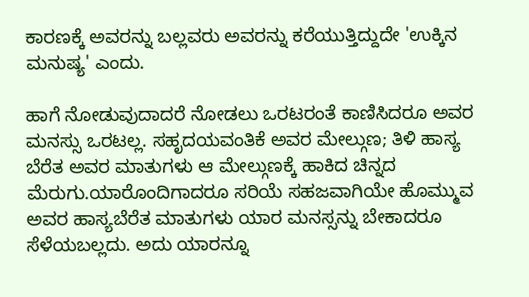ಕಾರಣಕ್ಕೆ ಅವರನ್ನು ಬಲ್ಲವರು ಅವರನ್ನು ಕರೆಯುತ್ತಿದ್ದುದೇ 'ಉಕ್ಕಿನ ಮನುಷ್ಯ' ಎಂದು.

ಹಾಗೆ ನೋಡುವುದಾದರೆ ನೋಡಲು ಒರಟರಂತೆ ಕಾಣಿಸಿದರೂ ಅವರ ಮನಸ್ಸು ಒರಟಲ್ಲ. ಸಹೃದಯವಂತಿಕೆ ಅವರ ಮೇಲ್ಗುಣ; ತಿಳಿ ಹಾಸ್ಯ ಬೆರೆತ ಅವರ ಮಾತುಗಳು ಆ ಮೇಲ್ಗುಣಕ್ಕೆ ಹಾಕಿದ ಚಿನ್ನದ ಮೆರುಗು.ಯಾರೊಂದಿಗಾದರೂ ಸರಿಯೆ ಸಹಜವಾಗಿಯೇ ಹೊಮ್ಮುವ ಅವರ ಹಾಸ್ಯಬೆರೆತ ಮಾತುಗಳು ಯಾರ ಮನಸ್ಸನ್ನು ಬೇಕಾದರೂ ಸೆಳೆಯಬಲ್ಲದು. ಅದು ಯಾರನ್ನೂ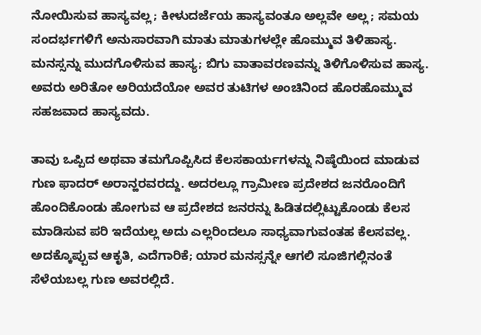ನೋಯಿಸುವ ಹಾಸ್ಯವಲ್ಲ; ಕೀಳುದರ್ಜೆಯ ಹಾಸ್ಯವಂತೂ ಅಲ್ಲವೇ ಅಲ್ಲ; ಸಮಯ ಸಂದರ್ಭಗಳಿಗೆ ಅನುಸಾರವಾಗಿ ಮಾತು ಮಾತುಗಳಲ್ಲೇ ಹೊಮ್ಮುವ ತಿಳಿಹಾಸ್ಯ. ಮನಸ್ಸನ್ನು ಮುದಗೊಳಿಸುವ ಹಾಸ್ಯ; ಬಿಗು ವಾತಾವರಣವನ್ನು ತಿಳಿಗೊಳಿಸುವ ಹಾಸ್ಯ. ಅವರು ಅರಿತೋ ಅರಿಯದೆಯೋ ಅವರ ತುಟಿಗಳ ಅಂಚಿನಿಂದ ಹೊರಹೊಮ್ಮುವ ಸಹಜವಾದ ಹಾಸ್ಯವದು.

ತಾವು ಒಪ್ಪಿದ ಅಥವಾ ತಮಗೊಪ್ಪಿಸಿದ ಕೆಲಸಕಾರ್ಯಗಳನ್ನು ನಿಷ್ಠೆಯಿಂದ ಮಾಡುವ ಗುಣ ಫಾದರ್‌ ಅರಾನ್ಹರವರದ್ದು. ಅದರಲ್ಲೂ ಗ್ರಾಮೀಣ ಪ್ರದೇಶದ ಜನರೊಂದಿಗೆ ಹೊಂದಿಕೊಂಡು ಹೋಗುವ ಆ ಪ್ರದೇಶದ ಜನರನ್ನು ಹಿಡಿತದಲ್ಲಿಟ್ಟುಕೊಂಡು ಕೆಲಸ ಮಾಡಿಸುವ ಪರಿ ಇದೆಯಲ್ಲ ಅದು ಎಲ್ಲರಿಂದಲೂ ಸಾಧ್ಯವಾಗುವಂತಹ ಕೆಲಸವಲ್ಲ. ಅದಕ್ಕೊಪ್ಪುವ ಆಕೃತಿ, ಎದೆಗಾರಿಕೆ; ಯಾರ ಮನಸ್ಸನ್ನೇ ಆಗಲಿ ಸೂಜಿಗಲ್ಲಿನಂತೆ ಸೆಳೆಯಬಲ್ಲ ಗುಣ ಅವರಲ್ಲಿದೆ.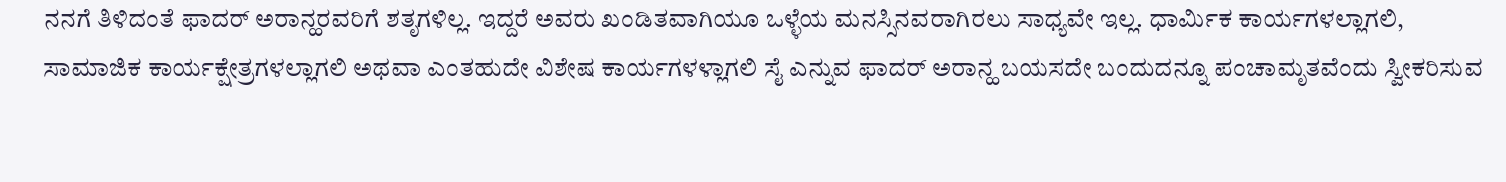ನನಗೆ ತಿಳಿದಂತೆ ಫಾದರ್‌ ಅರಾನ್ಹರವರಿಗೆ ಶತೃಗಳಿಲ್ಲ. ಇದ್ದರೆ ಅವರು ಖಂಡಿತವಾಗಿಯೂ ಒಳ್ಳೆಯ ಮನಸ್ಸಿನವರಾಗಿರಲು ಸಾಧ್ಯವೇ ಇಲ್ಲ. ಧಾರ್ಮಿಕ ಕಾರ್ಯಗಳಲ್ಲಾಗಲಿ, ಸಾಮಾಜಿಕ ಕಾರ್ಯಕ್ಷೇತ್ರಗಳಲ್ಲಾಗಲಿ ಅಥವಾ ಎಂತಹುದೇ ವಿಶೇಷ ಕಾರ್ಯಗಳಳ್ಲಾಗಲಿ ಸೈ ಎನ್ನುವ ಫಾದರ್‌ ಅರಾನ್ಹ ಬಯಸದೇ ಬಂದುದನ್ನೂ ಪಂಚಾಮೃತವೆಂದು ಸ್ವೀಕರಿಸುವ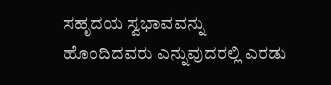ಸಹೃದಯ ಸ್ವಭಾವವನ್ನು ಹೊಂದಿದವರು ಎನ್ನುವುದರಲ್ಲಿ ಎರಡು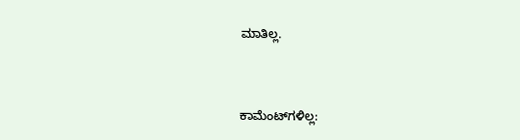ಮಾತಿಲ್ಲ.



ಕಾಮೆಂಟ್‌ಗಳಿಲ್ಲ: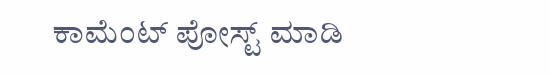ಕಾಮೆಂಟ್‌‌ ಪೋಸ್ಟ್‌ ಮಾಡಿ